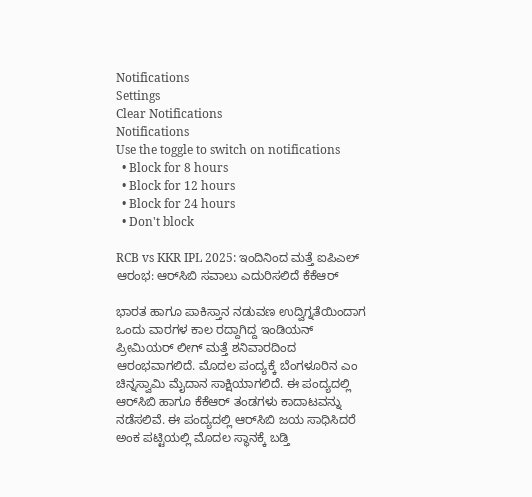Notifications
Settings
Clear Notifications
Notifications
Use the toggle to switch on notifications
  • Block for 8 hours
  • Block for 12 hours
  • Block for 24 hours
  • Don't block

RCB vs KKR IPL 2025: ಇಂದಿನಿಂದ ಮತ್ತೆ ಐಪಿಎಲ್ ಆರಂಭ: ಆರ್‌ಸಿಬಿ ಸವಾಲು ಎದುರಿಸಲಿದೆ ಕೆಕೆಆರ್‌

ಭಾರತ ಹಾಗೂ ಪಾಕಿಸ್ತಾನ ನಡುವಣ ಉದ್ವಿಗ್ನತೆಯಿಂದಾಗ ಒಂದು ವಾರಗಳ ಕಾಲ ರದ್ದಾಗಿದ್ದ ಇಂಡಿಯನ್ ಪ್ರೀಮಿಯರ್ ಲೀಗ್ ಮತ್ತೆ ಶನಿವಾರದಿಂದ ಆರಂಭವಾಗಲಿದೆ. ಮೊದಲ ಪಂದ್ಯಕ್ಕೆ ಬೆಂಗಳೂರಿನ ಎಂ ಚಿನ್ನಸ್ವಾಮಿ ಮೈದಾನ ಸಾಕ್ಷಿಯಾಗಲಿದೆ. ಈ ಪಂದ್ಯದಲ್ಲಿ ಆರ್‌ಸಿಬಿ ಹಾಗೂ ಕೆಕೆಆರ್‌ ತಂಡಗಳು ಕಾದಾಟವನ್ನು ನಡೆಸಲಿವೆ. ಈ ಪಂದ್ಯದಲ್ಲಿ ಆರ್‌ಸಿಬಿ ಜಯ ಸಾಧಿಸಿದರೆ ಅಂಕ ಪಟ್ಟಿಯಲ್ಲಿ ಮೊದಲ ಸ್ಥಾನಕ್ಕೆ ಬಡ್ತಿ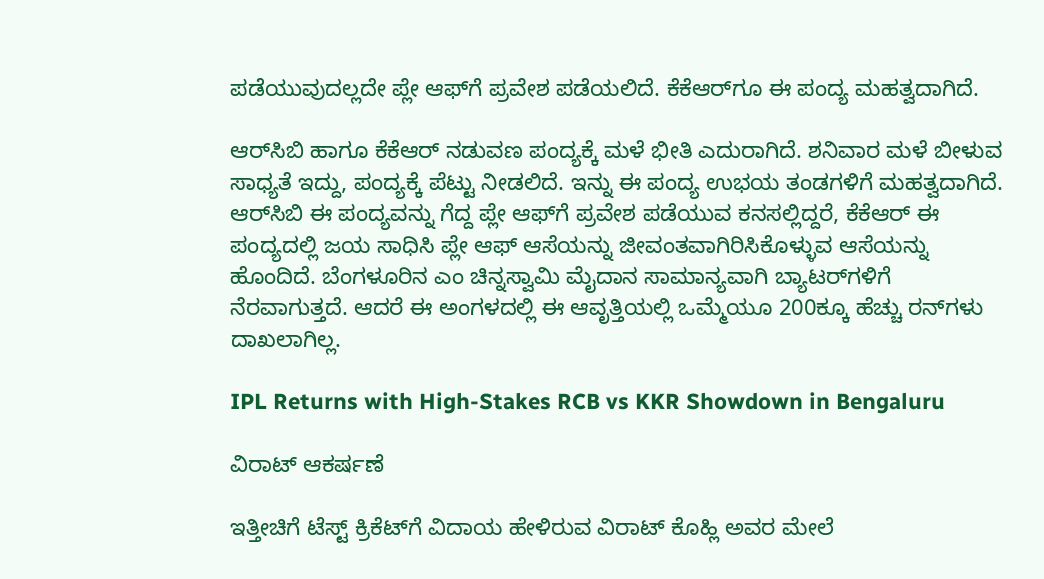ಪಡೆಯುವುದಲ್ಲದೇ ಪ್ಲೇ ಆಫ್‌ಗೆ ಪ್ರವೇಶ ಪಡೆಯಲಿದೆ. ಕೆಕೆಆರ್‌ಗೂ ಈ ಪಂದ್ಯ ಮಹತ್ವದಾಗಿದೆ.

ಆರ್‌ಸಿಬಿ ಹಾಗೂ ಕೆಕೆಆರ್‌ ನಡುವಣ ಪಂದ್ಯಕ್ಕೆ ಮಳೆ ಭೀತಿ ಎದುರಾಗಿದೆ. ಶನಿವಾರ ಮಳೆ ಬೀಳುವ ಸಾಧ್ಯತೆ ಇದ್ದು, ಪಂದ್ಯಕ್ಕೆ ಪೆಟ್ಟು ನೀಡಲಿದೆ. ಇನ್ನು ಈ ಪಂದ್ಯ ಉಭಯ ತಂಡಗಳಿಗೆ ಮಹತ್ವದಾಗಿದೆ. ಆರ್‌ಸಿಬಿ ಈ ಪಂದ್ಯವನ್ನು ಗೆದ್ದ ಪ್ಲೇ ಆಫ್‌ಗೆ ಪ್ರವೇಶ ಪಡೆಯುವ ಕನಸಲ್ಲಿದ್ದರೆ, ಕೆಕೆಆರ್‌ ಈ ಪಂದ್ಯದಲ್ಲಿ ಜಯ ಸಾಧಿಸಿ ಪ್ಲೇ ಆಫ್‌ ಆಸೆಯನ್ನು ಜೀವಂತವಾಗಿರಿಸಿಕೊಳ್ಳುವ ಆಸೆಯನ್ನು ಹೊಂದಿದೆ. ಬೆಂಗಳೂರಿನ ಎಂ ಚಿನ್ನಸ್ವಾಮಿ ಮೈದಾನ ಸಾಮಾನ್ಯವಾಗಿ ಬ್ಯಾಟರ್‌ಗಳಿಗೆ ನೆರವಾಗುತ್ತದೆ. ಆದರೆ ಈ ಅಂಗಳದಲ್ಲಿ ಈ ಆವೃತ್ತಿಯಲ್ಲಿ ಒಮ್ಮೆಯೂ 200ಕ್ಕೂ ಹೆಚ್ಚು ರನ್‌ಗಳು ದಾಖಲಾಗಿಲ್ಲ.

IPL Returns with High-Stakes RCB vs KKR Showdown in Bengaluru

ವಿರಾಟ್‌ ಆಕರ್ಷಣೆ

ಇತ್ತೀಚಿಗೆ ಟೆಸ್ಟ್‌ ಕ್ರಿಕೆಟ್‌ಗೆ ವಿದಾಯ ಹೇಳಿರುವ ವಿರಾಟ್‌ ಕೊಹ್ಲಿ ಅವರ ಮೇಲೆ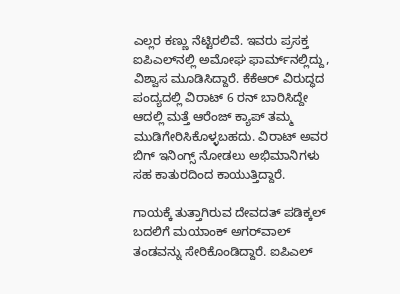ಎಲ್ಲರ ಕಣ್ಣು ನೆಟ್ಟಿರಲಿವೆ. ಇವರು ಪ್ರಸಕ್ತ ಐಪಿಎಲ್‌ನಲ್ಲಿ ಅಮೋಘ ಫಾರ್ಮ್‌ನಲ್ಲಿದ್ದು, ವಿಶ್ವಾಸ ಮೂಡಿಸಿದ್ದಾರೆ. ಕೆಕೆಆರ್‌ ವಿರುದ್ಧದ ಪಂದ್ಯದಲ್ಲಿ ವಿರಾಟ್‌ 6 ರನ್‌ ಬಾರಿಸಿದ್ದೇ ಆದಲ್ಲಿ ಮತ್ತೆ ಆರೆಂಜ್‌ ಕ್ಯಾಪ್‌ ತಮ್ಮ ಮುಡಿಗೇರಿಸಿಕೊಳ್ಳಬಹದು. ವಿರಾಟ್‌ ಅವರ ಬಿಗ್ ಇನಿಂಗ್ಸ್‌ ನೋಡಲು ಅಭಿಮಾನಿಗಳು ಸಹ ಕಾತುರದಿಂದ ಕಾಯುತ್ತಿದ್ದಾರೆ.

ಗಾಯಕ್ಕೆ ತುತ್ತಾಗಿರುವ ದೇವದತ್ ಪಡಿಕ್ಕಲ್ ಬದಲಿಗೆ ಮಯಾಂಕ್‌ ಅಗರ್‌ವಾಲ್‌ ತಂಡವನ್ನು ಸೇರಿಕೊಂಡಿದ್ದಾರೆ. ಐಪಿಎಲ್‌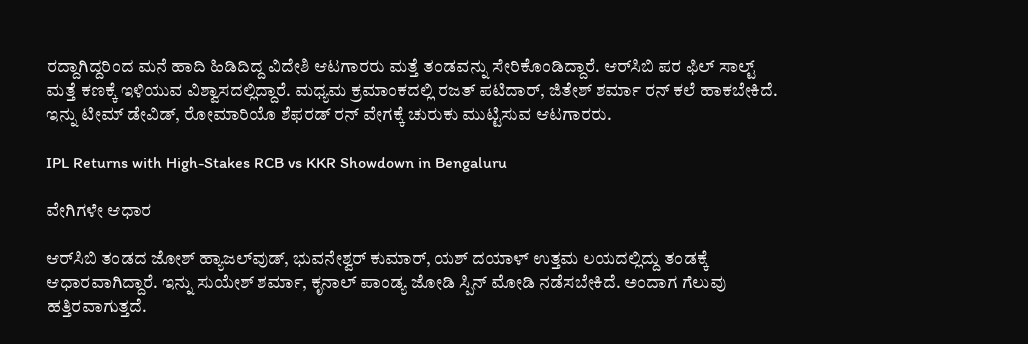ರದ್ದಾಗಿದ್ದರಿಂದ ಮನೆ ಹಾದಿ ಹಿಡಿದಿದ್ದ ವಿದೇಶಿ ಆಟಗಾರರು ಮತ್ತೆ ತಂಡವನ್ನು ಸೇರಿಕೊಂಡಿದ್ದಾರೆ. ಆರ್‌ಸಿಬಿ ಪರ ಫಿಲ್‌ ಸಾಲ್ಟ್‌ ಮತ್ತೆ ಕಣಕ್ಕೆ ಇಳಿಯುವ ವಿಶ್ವಾಸದಲ್ಲಿದ್ದಾರೆ. ಮಧ್ಯಮ ಕ್ರಮಾಂಕದಲ್ಲಿ ರಜತ್ ಪಟಿದಾರ್, ಜಿತೇಶ್ ಶರ್ಮಾ ರನ್‌ ಕಲೆ ಹಾಕಬೇಕಿದೆ. ಇನ್ನು ಟೀಮ್ ಡೇವಿಡ್‌, ರೋಮಾರಿಯೊ ಶೆಫರಡ್‌ ರನ್‌ ವೇಗಕ್ಕೆ ಚುರುಕು ಮುಟ್ಟಿಸುವ ಆಟಗಾರರು.

IPL Returns with High-Stakes RCB vs KKR Showdown in Bengaluru

ವೇಗಿಗಳೇ ಆಧಾರ

ಆರ್‌ಸಿಬಿ ತಂಡದ ಜೋಶ್‌ ಹ್ಯಾಜಲ್‌ವುಡ್, ಭುವನೇಶ್ವರ್‌ ಕುಮಾರ್‌, ಯಶ್ ದಯಾಳ್‌ ಉತ್ತಮ ಲಯದಲ್ಲಿದ್ದು ತಂಡಕ್ಕೆ ಆಧಾರವಾಗಿದ್ದಾರೆ. ಇನ್ನು ಸುಯೇಶ್ ಶರ್ಮಾ, ಕೃನಾಲ್ ಪಾಂಡ್ಯ ಜೋಡಿ ಸ್ಪಿನ್ ಮೋಡಿ ನಡೆಸಬೇಕಿದೆ. ಅಂದಾಗ ಗೆಲುವು ಹತ್ತಿರವಾಗುತ್ತದೆ.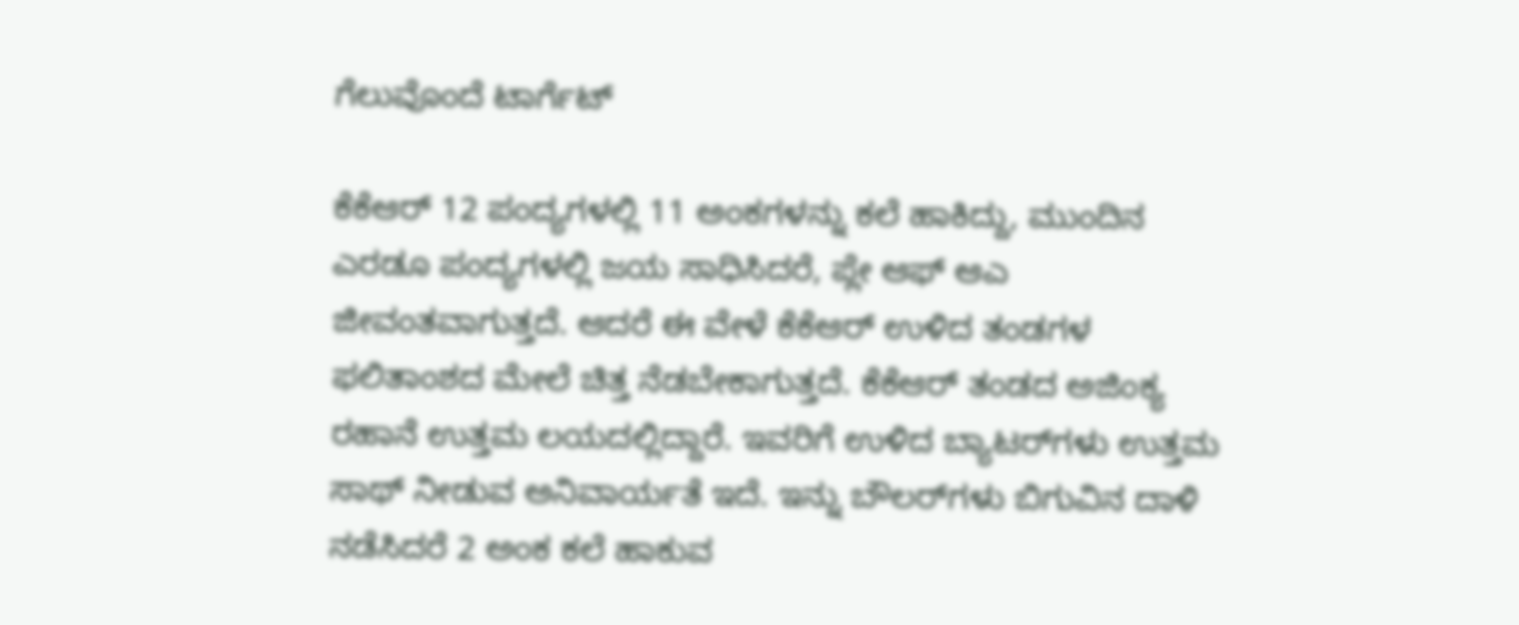ಗೆಲುವೊಂದೆ ಟಾರ್ಗೆಟ್‌

ಕೆಕೆಆರ್‌ 12 ಪಂದ್ಯಗಳಲ್ಲಿ 11 ಅಂಕಗಳನ್ನು ಕಲೆ ಹಾಕಿದ್ದು, ಮುಂದಿನ ಎರಡೂ ಪಂದ್ಯಗಳಲ್ಲಿ ಜಯ ಸಾಧಿಸಿದರೆ, ಪ್ಲೇ ಆಫ್‌ ಆಎ ಜೀವಂತವಾಗುತ್ತದೆ. ಆದರೆ ಈ ವೇಳೆ ಕೆಕೆಆರ್‌ ಉಳಿದ ತಂಡಗಳ ಫಲಿತಾಂಶದ ಮೇಲೆ ಚಿತ್ತ ನೆಡಬೇಕಾಗುತ್ತದೆ. ಕೆಕೆಆರ್ ತಂಡದ ಅಜಿಂಕ್ಯ ರಹಾನೆ ಉತ್ತಮ ಲಯದಲ್ಲಿದ್ದಾರೆ. ಇವರಿಗೆ ಉಳಿದ ಬ್ಯಾಟರ್‌ಗಳು ಉತ್ತಮ ಸಾಥ್ ನೀಡುವ ಅನಿವಾರ್ಯತೆ ಇದೆ. ಇನ್ನು ಬೌಲರ್‌ಗಳು ಬಿಗುವಿನ ದಾಳಿ ನಡೆಸಿದರೆ 2 ಅಂಕ ಕಲೆ ಹಾಕುವ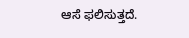ಆಸೆ ಫಲಿಸುತ್ತದೆ.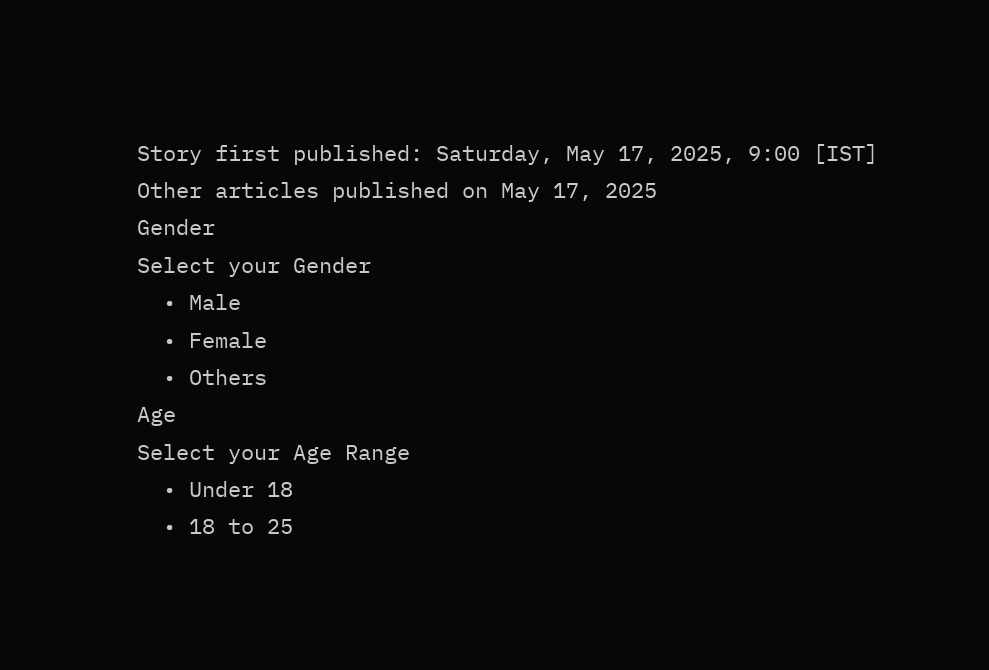Story first published: Saturday, May 17, 2025, 9:00 [IST]
Other articles published on May 17, 2025
Gender
Select your Gender
  • Male
  • Female
  • Others
Age
Select your Age Range
  • Under 18
  • 18 to 25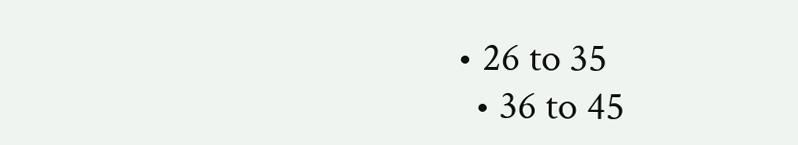• 26 to 35
  • 36 to 45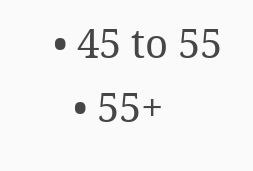• 45 to 55
  • 55+